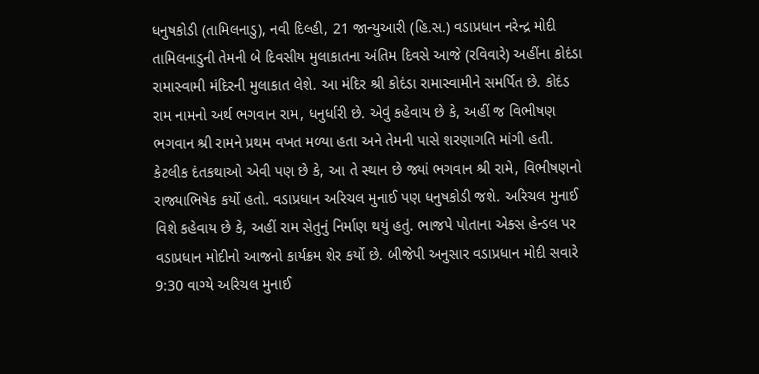ધનુષકોડી (તામિલનાડુ), નવી દિલ્હી, 21 જાન્યુઆરી (હિ.સ.) વડાપ્રધાન નરેન્દ્ર મોદી તામિલનાડુની તેમની બે દિવસીય મુલાકાતના અંતિમ દિવસે આજે (રવિવારે) અહીંના કોદંડા રામાસ્વામી મંદિરની મુલાકાત લેશે. આ મંદિર શ્રી કોદંડા રામાસ્વામીને સમર્પિત છે. કોદંડ રામ નામનો અર્થ ભગવાન રામ, ધનુર્ધારી છે. એવું કહેવાય છે કે, અહીં જ વિભીષણ ભગવાન શ્રી રામને પ્રથમ વખત મળ્યા હતા અને તેમની પાસે શરણાગતિ માંગી હતી.
કેટલીક દંતકથાઓ એવી પણ છે કે, આ તે સ્થાન છે જ્યાં ભગવાન શ્રી રામે, વિભીષણનો રાજ્યાભિષેક કર્યો હતો. વડાપ્રધાન અરિચલ મુનાઈ પણ ધનુષકોડી જશે. અરિચલ મુનાઈ વિશે કહેવાય છે કે, અહીં રામ સેતુનું નિર્માણ થયું હતું. ભાજપે પોતાના એક્સ હેન્ડલ પર વડાપ્રધાન મોદીનો આજનો કાર્યક્રમ શેર કર્યો છે. બીજેપી અનુસાર વડાપ્રધાન મોદી સવારે 9:30 વાગ્યે અરિચલ મુનાઈ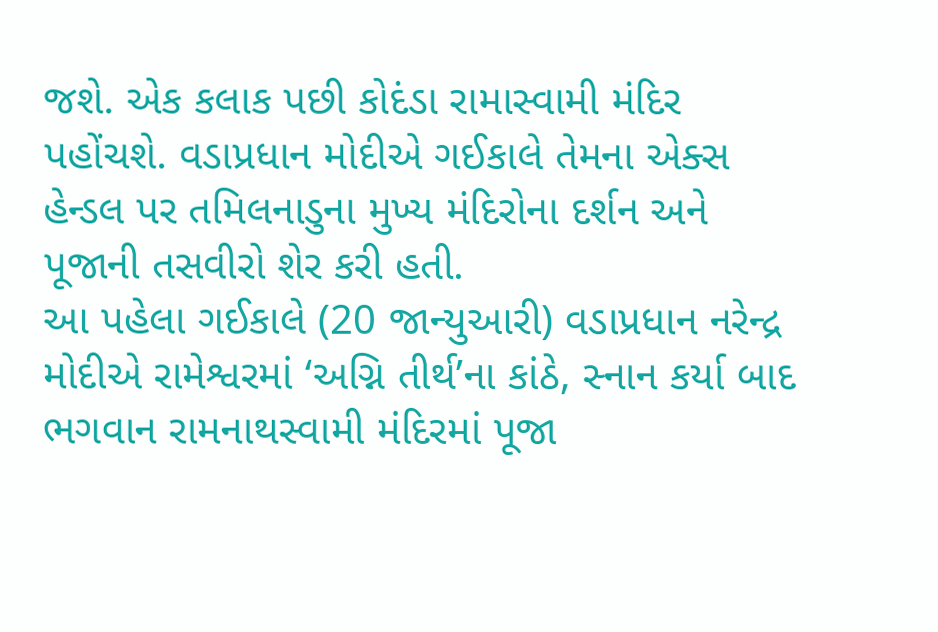જશે. એક કલાક પછી કોદંડા રામાસ્વામી મંદિર પહોંચશે. વડાપ્રધાન મોદીએ ગઈકાલે તેમના એક્સ હેન્ડલ પર તમિલનાડુના મુખ્ય મંદિરોના દર્શન અને પૂજાની તસવીરો શેર કરી હતી.
આ પહેલા ગઈકાલે (20 જાન્યુઆરી) વડાપ્રધાન નરેન્દ્ર મોદીએ રામેશ્વરમાં ‘અગ્નિ તીર્થ’ના કાંઠે, સ્નાન કર્યા બાદ ભગવાન રામનાથસ્વામી મંદિરમાં પૂજા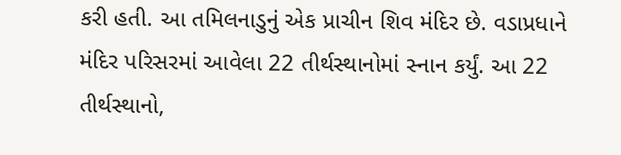કરી હતી. આ તમિલનાડુનું એક પ્રાચીન શિવ મંદિર છે. વડાપ્રધાને મંદિર પરિસરમાં આવેલા 22 તીર્થસ્થાનોમાં સ્નાન કર્યું. આ 22 તીર્થસ્થાનો,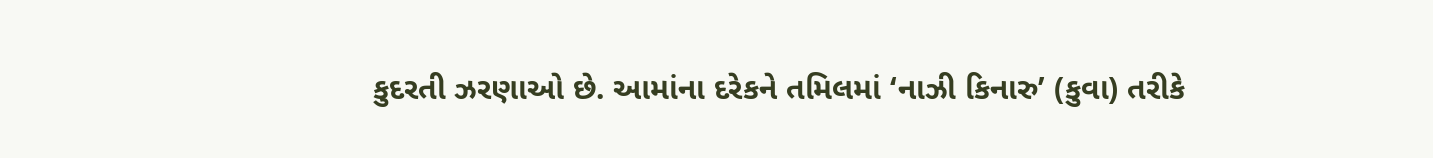કુદરતી ઝરણાઓ છે. આમાંના દરેકને તમિલમાં ‘નાઝી કિનારુ’ (કુવા) તરીકે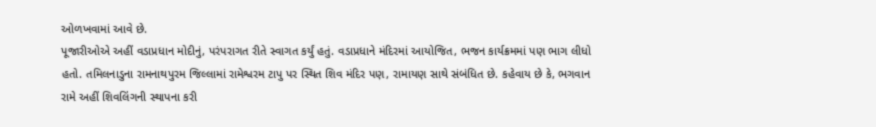ઓળખવામાં આવે છે.
પૂજારીઓએ અહીં વડાપ્રધાન મોદીનું, પરંપરાગત રીતે સ્વાગત કર્યું હતું. વડાપ્રધાને મંદિરમાં આયોજિત, ભજન કાર્યક્રમમાં પણ ભાગ લીધો હતો. તમિલનાડુના રામનાથપુરમ જિલ્લામાં રામેશ્વરમ ટાપુ પર સ્થિત શિવ મંદિર પણ, રામાયણ સાથે સંબંધિત છે. કહેવાય છે કે, ભગવાન રામે અહીં શિવલિંગની સ્થાપના કરી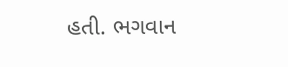હતી. ભગવાન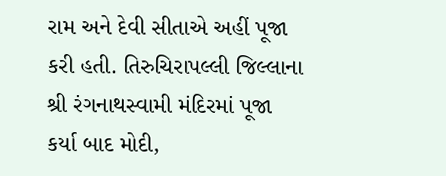રામ અને દેવી સીતાએ અહીં પૂજા કરી હતી. તિરુચિરાપલ્લી જિલ્લાના શ્રી રંગનાથસ્વામી મંદિરમાં પૂજા કર્યા બાદ મોદી,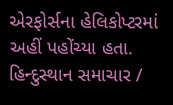એરફોર્સના હેલિકોપ્ટરમાં અહીં પહોંચ્યા હતા.
હિન્દુસ્થાન સમાચાર /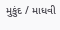મુકુંદ / માધવી